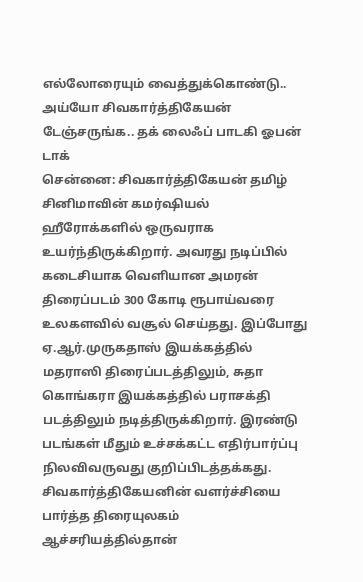எல்லோரையும் வைத்துக்கொண்டு.. அய்யோ சிவகார்த்திகேயன் டேஞ்சருங்க.. தக் லைஃப் பாடகி ஓபன் டாக்
சென்னை: சிவகார்த்திகேயன் தமிழ் சினிமாவின் கமர்ஷியல் ஹீரோக்களில் ஒருவராக உயர்ந்திருக்கிறார். அவரது நடிப்பில் கடைசியாக வெளியான அமரன் திரைப்படம் 300 கோடி ரூபாய்வரை உலகளவில் வசூல் செய்தது. இப்போது ஏ.ஆர்.முருகதாஸ் இயக்கத்தில் மதராஸி திரைப்படத்திலும், சுதா கொங்கரா இயக்கத்தில் பராசக்தி படத்திலும் நடித்திருக்கிறார். இரண்டு படங்கள் மீதும் உச்சக்கட்ட எதிர்பார்ப்பு நிலவிவருவது குறிப்பிடத்தக்கது.
சிவகார்த்திகேயனின் வளர்ச்சியை பார்த்த திரையுலகம் ஆச்சரியத்தில்தான்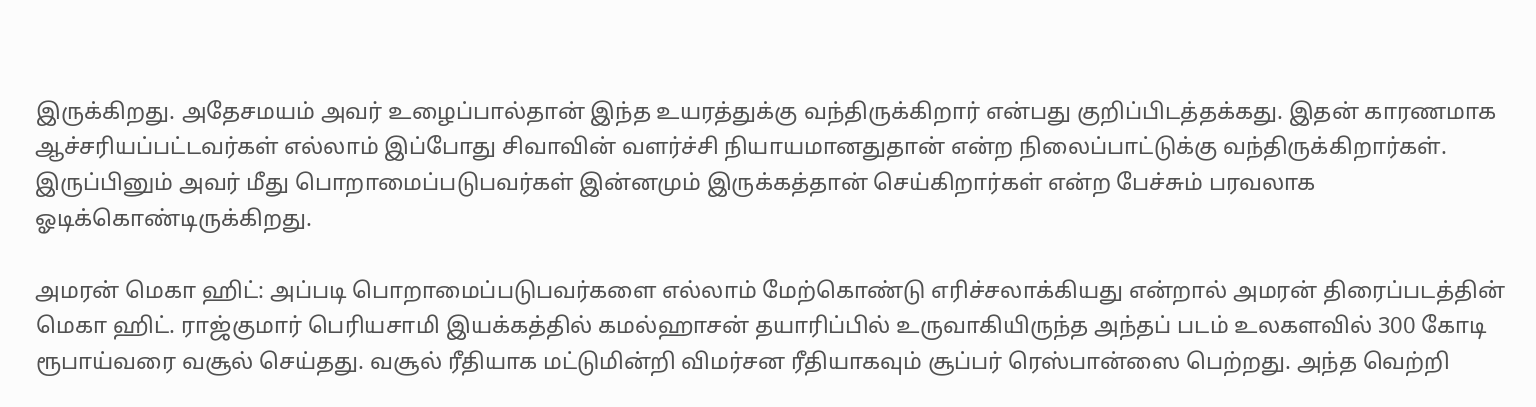இருக்கிறது. அதேசமயம் அவர் உழைப்பால்தான் இந்த உயரத்துக்கு வந்திருக்கிறார் என்பது குறிப்பிடத்தக்கது. இதன் காரணமாக ஆச்சரியப்பட்டவர்கள் எல்லாம் இப்போது சிவாவின் வளர்ச்சி நியாயமானதுதான் என்ற நிலைப்பாட்டுக்கு வந்திருக்கிறார்கள். இருப்பினும் அவர் மீது பொறாமைப்படுபவர்கள் இன்னமும் இருக்கத்தான் செய்கிறார்கள் என்ற பேச்சும் பரவலாக ஓடிக்கொண்டிருக்கிறது.

அமரன் மெகா ஹிட்: அப்படி பொறாமைப்படுபவர்களை எல்லாம் மேற்கொண்டு எரிச்சலாக்கியது என்றால் அமரன் திரைப்படத்தின் மெகா ஹிட். ராஜ்குமார் பெரியசாமி இயக்கத்தில் கமல்ஹாசன் தயாரிப்பில் உருவாகியிருந்த அந்தப் படம் உலகளவில் 300 கோடி ரூபாய்வரை வசூல் செய்தது. வசூல் ரீதியாக மட்டுமின்றி விமர்சன ரீதியாகவும் சூப்பர் ரெஸ்பான்ஸை பெற்றது. அந்த வெற்றி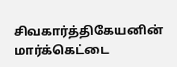சிவகார்த்திகேயனின் மார்க்கெட்டை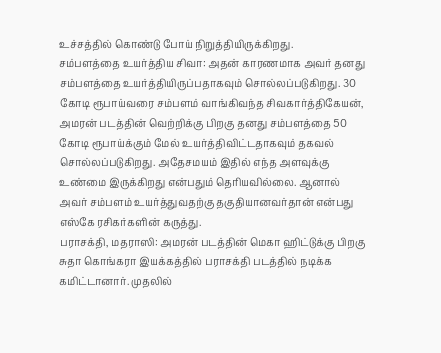உச்சத்தில் கொண்டு போய் நிறுத்தியிருக்கிறது.
சம்பளத்தை உயர்த்திய சிவா: அதன் காரணமாக அவர் தனது சம்பளத்தை உயர்த்தியிருப்பதாகவும் சொல்லப்படுகிறது. 30 கோடி ரூபாய்வரை சம்பளம் வாங்கிவந்த சிவகார்த்திகேயன், அமரன் படத்தின் வெற்றிக்கு பிறகு தனது சம்பளத்தை 50 கோடி ரூபாய்க்கும் மேல் உயர்த்திவிட்டதாகவும் தகவல் சொல்லப்படுகிறது. அதேசமயம் இதில் எந்த அளவுக்கு உண்மை இருக்கிறது என்பதும் தெரியவில்லை. ஆனால் அவர் சம்பளம் உயர்த்துவதற்கு தகுதியானவர்தான் என்பது எஸ்கே ரசிகர்களின் கருத்து.
பராசக்தி, மதராஸி: அமரன் படத்தின் மெகா ஹிட்டுக்கு பிறகு சுதா கொங்கரா இயக்கத்தில் பராசக்தி படத்தில் நடிக்க கமிட்டானார். முதலில்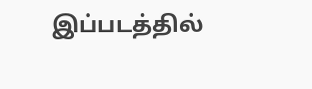இப்படத்தில்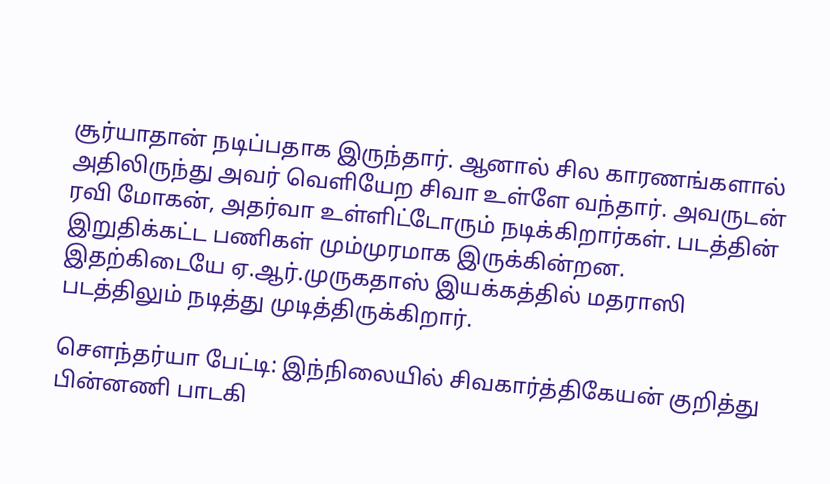சூர்யாதான் நடிப்பதாக இருந்தார். ஆனால் சில காரணங்களால் அதிலிருந்து அவர் வெளியேற சிவா உள்ளே வந்தார். அவருடன் ரவி மோகன், அதர்வா உள்ளிட்டோரும் நடிக்கிறார்கள். படத்தின் இறுதிக்கட்ட பணிகள் மும்முரமாக இருக்கின்றன. இதற்கிடையே ஏ.ஆர்.முருகதாஸ் இயக்கத்தில் மதராஸி படத்திலும் நடித்து முடித்திருக்கிறார்.

சௌந்தர்யா பேட்டி: இந்நிலையில் சிவகார்த்திகேயன் குறித்து பின்னணி பாடகி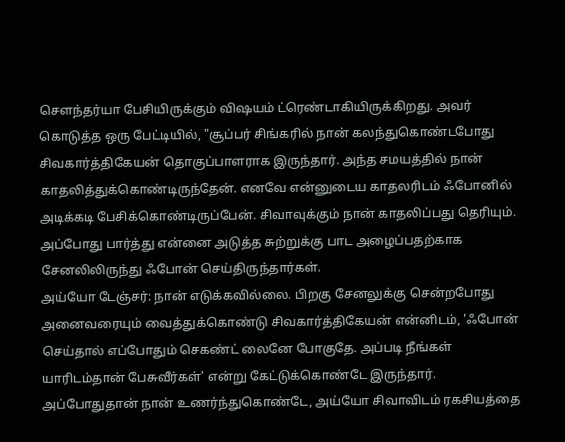சௌந்தர்யா பேசியிருக்கும் விஷயம் ட்ரெண்டாகியிருக்கிறது. அவர் கொடுத்த ஒரு பேட்டியில், "சூப்பர் சிங்கரில் நான் கலந்துகொண்டபோது சிவகார்த்திகேயன் தொகுப்பாளராக இருந்தார். அந்த சமயத்தில் நான் காதலித்துக்கொண்டிருந்தேன். எனவே என்னுடைய காதலரிடம் ஃபோனில் அடிக்கடி பேசிக்கொண்டிருப்பேன். சிவாவுக்கும் நான் காதலிப்பது தெரியும். அப்போது பார்த்து என்னை அடுத்த சுற்றுக்கு பாட அழைப்பதற்காக சேனலிலிருந்து ஃபோன் செய்திருந்தார்கள்.
அய்யோ டேஞ்சர்: நான் எடுக்கவில்லை. பிறகு சேனலுக்கு சென்றபோது அனைவரையும் வைத்துக்கொண்டு சிவகார்த்திகேயன் என்னிடம், 'ஃபோன் செய்தால் எப்போதும் செகண்ட் லைனே போகுதே. அப்படி நீங்கள் யாரிடம்தான் பேசுவீர்கள்' என்று கேட்டுக்கொண்டே இருந்தார். அப்போதுதான் நான் உணர்ந்துகொண்டே, அய்யோ சிவாவிடம் ரகசியத்தை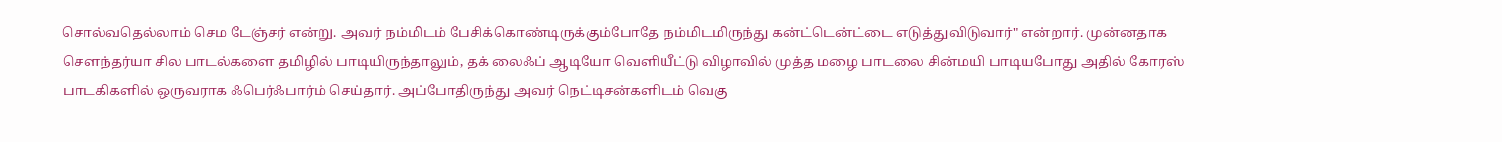சொல்வதெல்லாம் செம டேஞ்சர் என்று. அவர் நம்மிடம் பேசிக்கொண்டிருக்கும்போதே நம்மிடமிருந்து கன்ட்டென்ட்டை எடுத்துவிடுவார்" என்றார். முன்னதாக சௌந்தர்யா சில பாடல்களை தமிழில் பாடியிருந்தாலும், தக் லைஃப் ஆடியோ வெளியீட்டு விழாவில் முத்த மழை பாடலை சின்மயி பாடியபோது அதில் கோரஸ் பாடகிகளில் ஒருவராக ஃபெர்ஃபார்ம் செய்தார். அப்போதிருந்து அவர் நெட்டிசன்களிடம் வெகு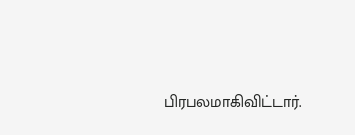பிரபலமாகிவிட்டார்.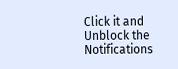Click it and Unblock the Notifications